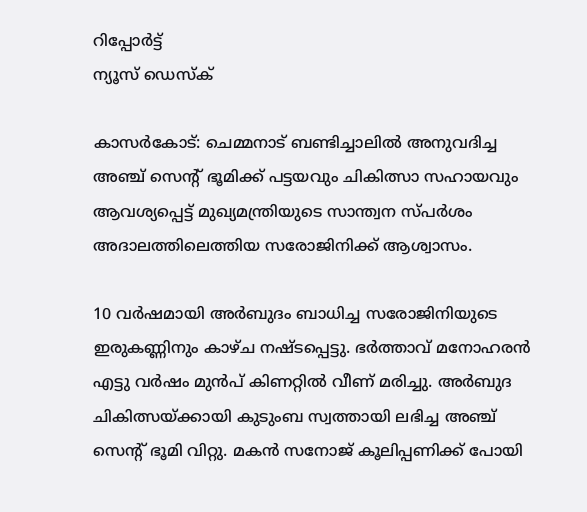റിപ്പോര്‍ട്ട്
ന്യൂസ് ഡെസ്ക്

കാസർകോട്: ചെമ്മനാട് ബണ്ടിച്ചാലില്‍ അനുവദിച്ച അഞ്ച് സെന്റ് ഭൂമിക്ക് പട്ടയവും ചികിത്സാ സഹായവും ആവശ്യപ്പെട്ട് മുഖ്യമന്ത്രിയുടെ സാന്ത്വന സ്പര്‍ശം അദാലത്തിലെത്തിയ സരോജിനിക്ക് ആശ്വാസം.

10 വര്‍ഷമായി അര്‍ബുദം ബാധിച്ച സരോജിനിയുടെ ഇരുകണ്ണിനും കാഴ്ച നഷ്ടപ്പെട്ടു. ഭര്‍ത്താവ് മനോഹരന്‍ എട്ടു വര്‍ഷം മുന്‍പ് കിണറ്റില്‍ വീണ് മരിച്ചു. അര്‍ബുദ ചികിത്സയ്ക്കായി കുടുംബ സ്വത്തായി ലഭിച്ച അഞ്ച്  സെന്റ് ഭൂമി വിറ്റു. മകന്‍ സനോജ് കൂലിപ്പണിക്ക് പോയി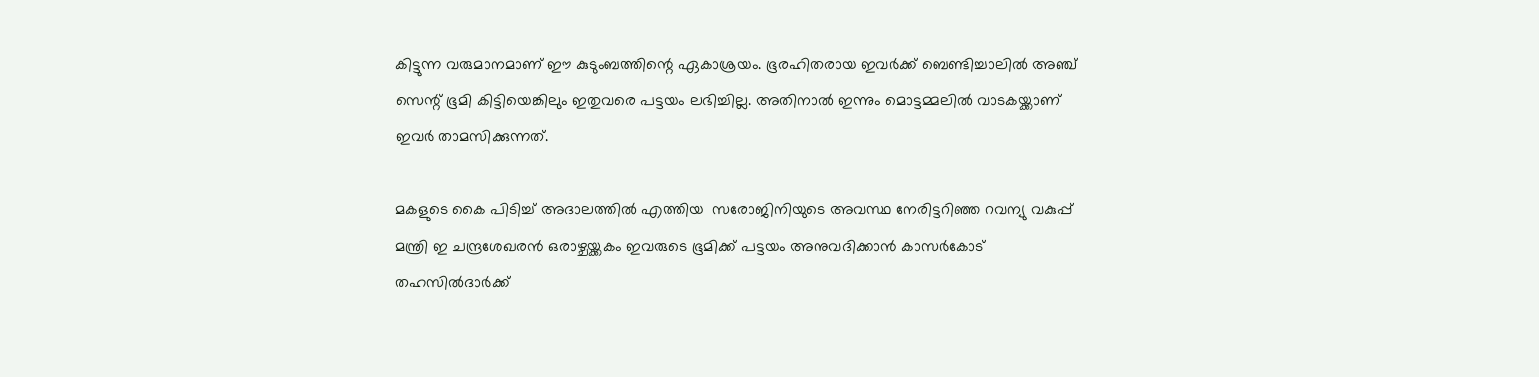കിട്ടുന്ന വരുമാനമാണ് ഈ കുടുംബത്തിന്റെ ഏകാശ്രയം. ഭൂരഹിതരായ ഇവര്‍ക്ക് ബെണ്ടിച്ചാലില്‍ അഞ്ച് സെന്റ് ഭൂമി കിട്ടിയെങ്കിലും ഇതുവരെ പട്ടയം ലഭിച്ചില്ല. അതിനാല്‍ ഇന്നും മൊട്ടമ്മലില്‍ വാടകയ്ക്കാണ് ഇവര്‍ താമസിക്കുന്നത്.

മകളുടെ കൈ പിടിച്ച് അദാലത്തില്‍ എത്തിയ  സരോജിനിയുടെ അവസ്ഥ നേരിട്ടറിഞ്ഞ റവന്യു വകുപ്പ് മന്ത്രി ഇ ചന്ദ്രശേഖരന്‍ ഒരാഴ്ചയ്ക്കകം ഇവരുടെ ഭൂമിക്ക് പട്ടയം അനുവദിക്കാന്‍ കാസര്‍കോട് തഹസില്‍ദാര്‍ക്ക്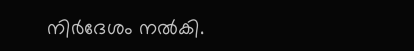നിര്‍ദേശം നല്‍കി.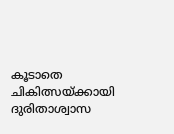കൂടാതെ ചികിത്സയ്ക്കായി ദുരിതാശ്വാസ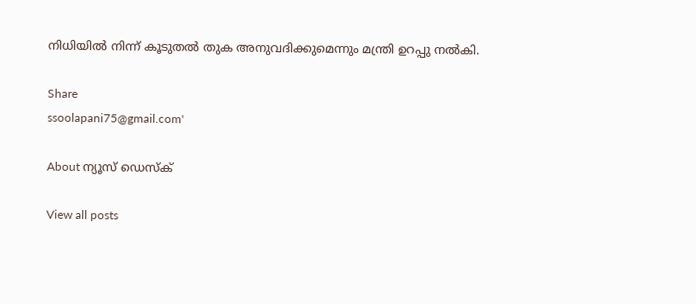നിധിയില്‍ നിന്ന് കൂടുതല്‍ തുക അനുവദിക്കുമെന്നും മന്ത്രി ഉറപ്പു നല്‍കി.

Share
ssoolapani75@gmail.com'

About ന്യൂസ് ഡെസ്ക്

View all posts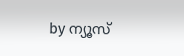by ന്യൂസ്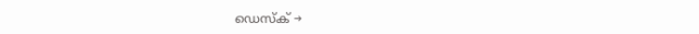ഡെസ്ക് →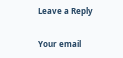Leave a Reply

Your email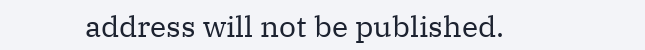address will not be published.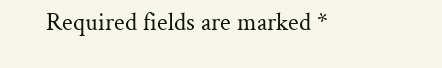Required fields are marked *